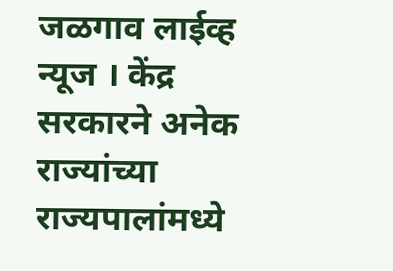जळगाव लाईव्ह न्यूज । केंद्र सरकारने अनेक राज्यांच्या राज्यपालांमध्ये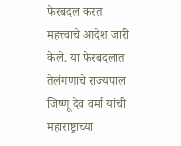फेरबदल करत महत्त्वाचे आदेश जारी केले. या फेरबदलात तेलंगणाचे राज्यपाल जिष्णू देव वर्मा यांची महाराष्ट्राच्या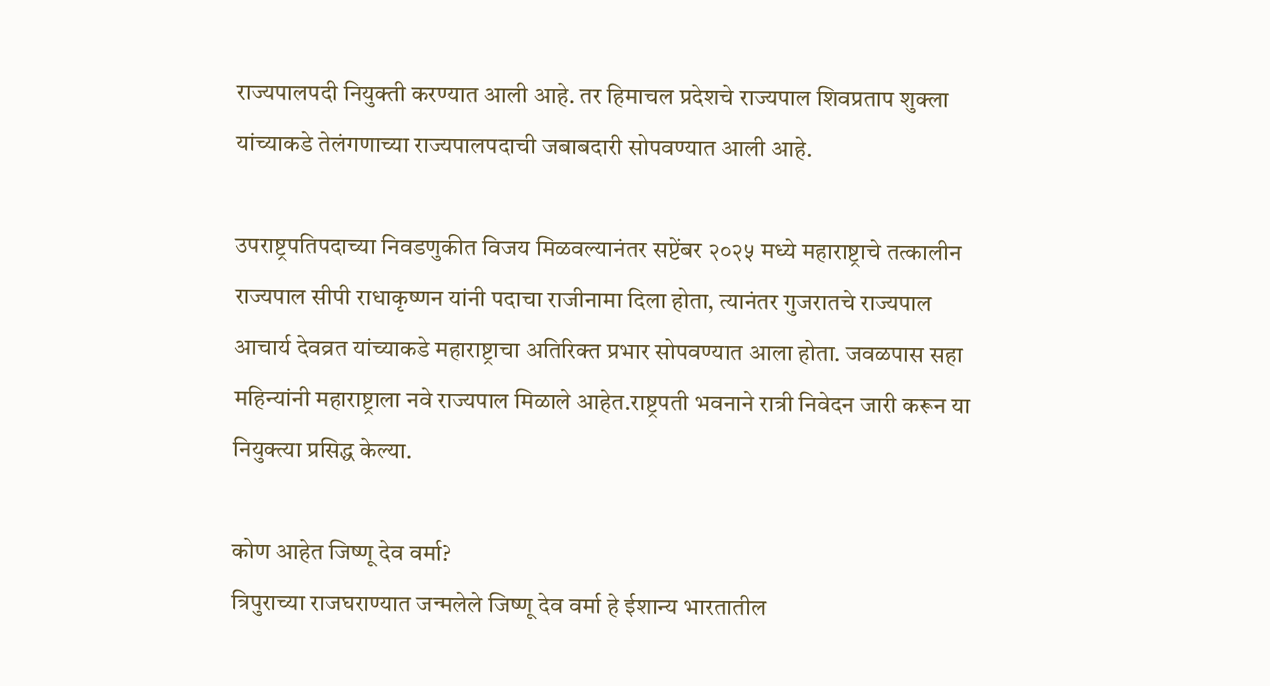राज्यपालपदी नियुक्ती करण्यात आली आहे. तर हिमाचल प्रदेशचे राज्यपाल शिवप्रताप शुक्ला यांच्याकडे तेलंगणाच्या राज्यपालपदाची जबाबदारी सोपवण्यात आली आहे.

उपराष्ट्रपतिपदाच्या निवडणुकीत विजय मिळवल्यानंतर सप्टेंबर २०२५ मध्ये महाराष्ट्राचे तत्कालीन राज्यपाल सीपी राधाकृष्णन यांनी पदाचा राजीनामा दिला होता, त्यानंतर गुजरातचे राज्यपाल आचार्य देवव्रत यांच्याकडे महाराष्ट्राचा अतिरिक्त प्रभार सोपवण्यात आला होता. जवळपास सहा महिन्यांनी महाराष्ट्राला नवे राज्यपाल मिळाले आहेत.राष्ट्रपती भवनाने रात्री निवेदन जारी करून या नियुक्त्या प्रसिद्ध केल्या.

कोण आहेत जिष्णू देव वर्मा?
त्रिपुराच्या राजघराण्यात जन्मलेले जिष्णू देव वर्मा हे ईशान्य भारतातील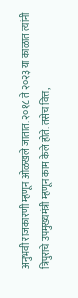अनुभवी राजकारणी म्हणून ओळखले जातात. २०१८ ते २०२३ या काळात त्यांनी त्रिपुराचे उपमुख्यमंत्री म्हणून काम केले होते. तसेच वित्त,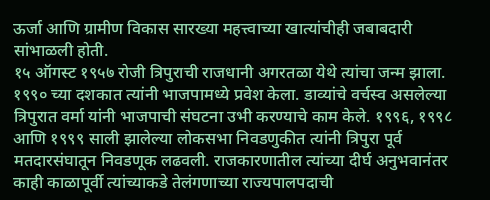ऊर्जा आणि ग्रामीण विकास सारख्या महत्त्वाच्या खात्यांचीही जबाबदारी सांभाळली होती.
१५ ऑगस्ट १९५७ रोजी त्रिपुराची राजधानी अगरतळा येथे त्यांचा जन्म झाला. १९९० च्या दशकात त्यांनी भाजपामध्ये प्रवेश केला. डाव्यांचे वर्चस्व असलेल्या त्रिपुरात वर्मा यांनी भाजपाची संघटना उभी करण्याचे काम केले. १९९६, १९९८ आणि १९९९ साली झालेल्या लोकसभा निवडणुकीत त्यांनी त्रिपुरा पूर्व मतदारसंघातून निवडणूक लढवली. राजकारणातील त्यांच्या दीर्घ अनुभवानंतर काही काळापूर्वी त्यांच्याकडे तेलंगणाच्या राज्यपालपदाची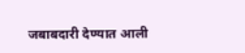जबाबदारी देण्यात आली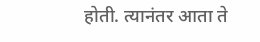होती. त्यानंतर आता ते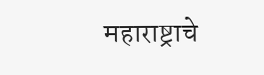महाराष्ट्राचे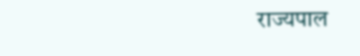राज्यपाल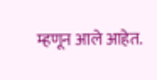म्हणून आले आहेत.